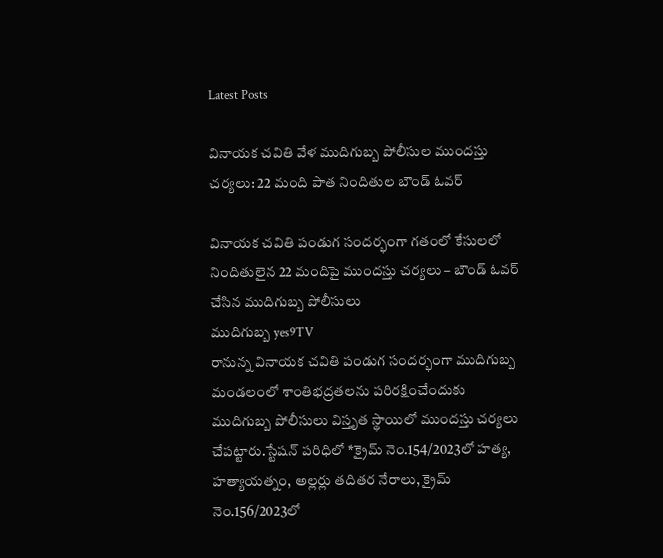Latest Posts

వినాయక చవితి వేళ ముదిగుబ్బ పోలీసుల ముందస్తు చర్యలు: 22 మంది పాత నిందితుల బౌండ్ ఓవర్

వినాయక చవితి పండుగ సందర్భంగా గతంలో కేసులలో నిందితులైన 22 మందిపై ముందస్తు చర్యలు – బౌండ్ ఓవర్ చేసిన ముదిగుబ్బ పోలీసులు
ముదిగుబ్బ yes9TV
రానున్న వినాయక చవితి పండుగ సందర్భంగా ముదిగుబ్బ మండలంలో శాంతిభద్రతలను పరిరక్షించేందుకు ముదిగుబ్బ పోలీసులు విస్తృత స్థాయిలో ముందస్తు చర్యలు చేపట్టారు.స్టేషన్ పరిధిలో *క్రైమ్ నెం.154/2023లో హత్య, హత్యాయత్నం, అల్లర్లు తదితర నేరాలు, క్రైమ్ నెం.156/2023లో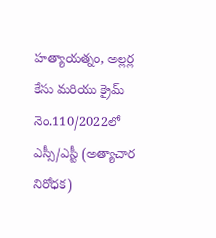హత్యాయత్నం, అల్లర్ల కేసు మరియు క్రైమ్ నెం.110/2022లో ఎస్సీ/ఎస్టీ (అత్యాచార నిరోధక)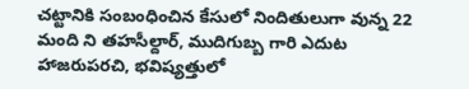చట్టానికి సంబంధించిన కేసులో నిందితులుగా వున్న 22 మంది ని తహసీల్దార్, ముదిగుబ్బ గారి ఎదుట హాజరుపరచి, భవిష్యత్తులో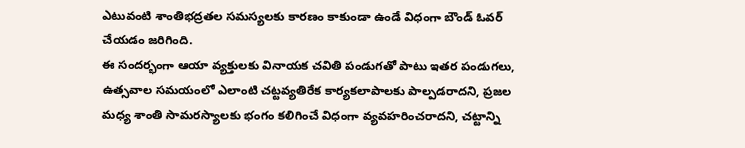ఎటువంటి శాంతిభద్రతల సమస్యలకు కారణం కాకుండా ఉండే విధంగా బౌండ్ ఓవర్ చేయడం జరిగింది.
ఈ సందర్భంగా ఆయా వ్యక్తులకు వినాయక చవితి పండుగతో పాటు ఇతర పండుగలు, ఉత్సవాల సమయంలో ఎలాంటి చట్టవ్యతిరేక కార్యకలాపాలకు పాల్పడరాదని, ప్రజల మధ్య శాంతి సామరస్యాలకు భంగం కలిగించే విధంగా వ్యవహరించరాదని, చట్టాన్ని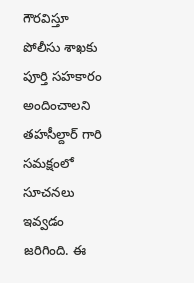గౌరవిస్తూ పోలీసు శాఖకు పూర్తి సహకారం అందించాలని తహసీల్దార్ గారి సమక్షంలో సూచనలు ఇవ్వడం జరిగింది. ఈ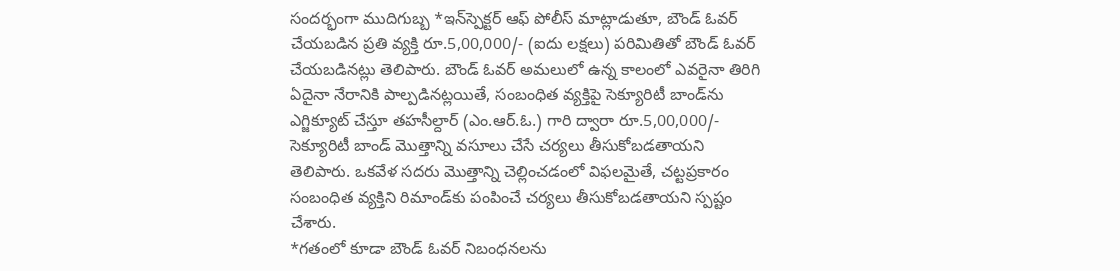సందర్భంగా ముదిగుబ్బ *ఇన్‌స్పెక్టర్ ఆఫ్ పోలీస్ మాట్లాడుతూ, బౌండ్ ఓవర్ చేయబడిన ప్రతి వ్యక్తి రూ.5,00,000/- (ఐదు లక్షలు) పరిమితితో బౌండ్ ఓవర్ చేయబడినట్లు తెలిపారు. బౌండ్ ఓవర్ అమలులో ఉన్న కాలంలో ఎవరైనా తిరిగి ఏదైనా నేరానికి పాల్పడినట్లయితే, సంబంధిత వ్యక్తిపై సెక్యూరిటీ బాండ్‌ను ఎగ్జిక్యూట్ చేస్తూ తహసీల్దార్ (ఎం.ఆర్.ఓ.) గారి ద్వారా రూ.5,00,000/- సెక్యూరిటీ బాండ్ మొత్తాన్ని వసూలు చేసే చర్యలు తీసుకోబడతాయని తెలిపారు. ఒకవేళ సదరు మొత్తాన్ని చెల్లించడంలో విఫలమైతే, చట్టప్రకారం సంబంధిత వ్యక్తిని రిమాండ్‌కు పంపించే చర్యలు తీసుకోబడతాయని స్పష్టం చేశారు.
*గతంలో కూడా బౌండ్ ఓవర్ నిబంధనలను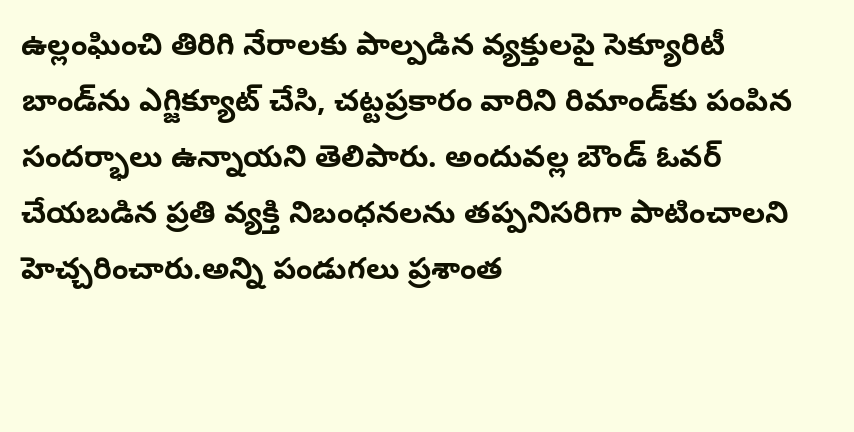ఉల్లంఘించి తిరిగి నేరాలకు పాల్పడిన వ్యక్తులపై సెక్యూరిటీ బాండ్‌ను ఎగ్జిక్యూట్ చేసి, చట్టప్రకారం వారిని రిమాండ్‌కు పంపిన సందర్భాలు ఉన్నాయని తెలిపారు. అందువల్ల బౌండ్ ఓవర్ చేయబడిన ప్రతి వ్యక్తి నిబంధనలను తప్పనిసరిగా పాటించాలని హెచ్చరించారు.అన్ని పండుగలు ప్రశాంత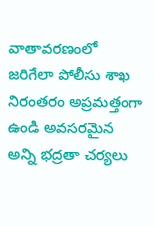వాతావరణంలో జరిగేలా పోలీసు శాఖ నిరంతరం అప్రమత్తంగా ఉండి అవసరమైన అన్ని భద్రతా చర్యలు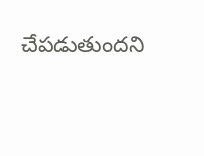చేపడుతుందని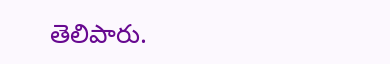తెలిపారు.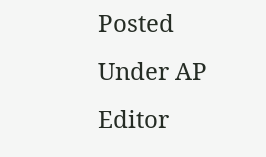Posted Under AP
Editor